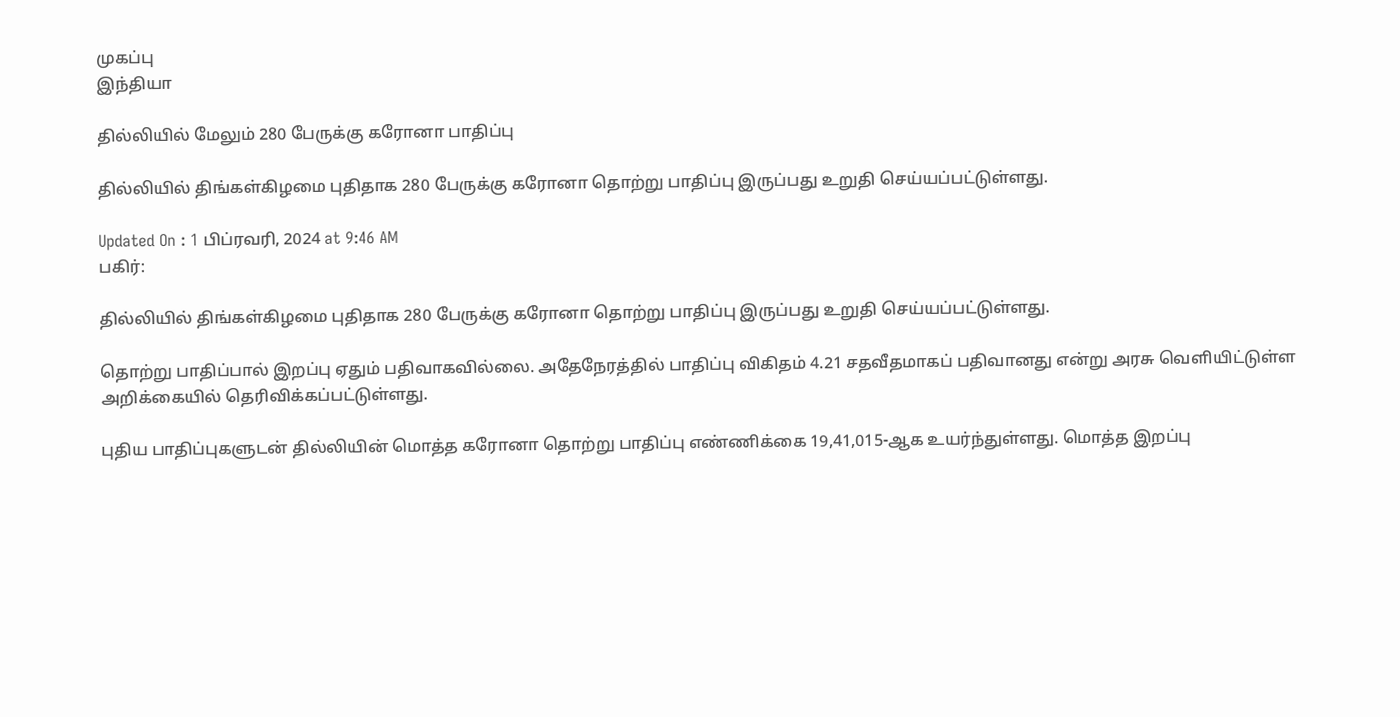முகப்பு
இந்தியா

தில்லியில் மேலும் 280 பேருக்கு கரோனா பாதிப்பு

தில்லியில் திங்கள்கிழமை புதிதாக 280 பேருக்கு கரோனா தொற்று பாதிப்பு இருப்பது உறுதி செய்யப்பட்டுள்ளது.

Updated On : 1 பிப்ரவரி, 2024 at 9:46 AM
பகிர்:

தில்லியில் திங்கள்கிழமை புதிதாக 280 பேருக்கு கரோனா தொற்று பாதிப்பு இருப்பது உறுதி செய்யப்பட்டுள்ளது.

தொற்று பாதிப்பால் இறப்பு ஏதும் பதிவாகவில்லை. அதேநேரத்தில் பாதிப்பு விகிதம் 4.21 சதவீதமாகப் பதிவானது என்று அரசு வெளியிட்டுள்ள அறிக்கையில் தெரிவிக்கப்பட்டுள்ளது.

புதிய பாதிப்புகளுடன் தில்லியின் மொத்த கரோனா தொற்று பாதிப்பு எண்ணிக்கை 19,41,015-ஆக உயர்ந்துள்ளது. மொத்த இறப்பு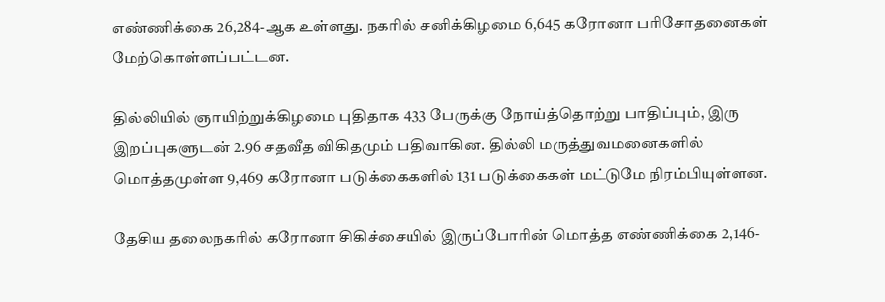எண்ணிக்கை 26,284-ஆக உள்ளது. நகரில் சனிக்கிழமை 6,645 கரோனா பரிசோதனைகள் மேற்கொள்ளப்பட்டன.

தில்லியில் ஞாயிற்றுக்கிழமை புதிதாக 433 பேருக்கு நோய்த்தொற்று பாதிப்பும், இரு இறப்புகளுடன் 2.96 சதவீத விகிதமும் பதிவாகின. தில்லி மருத்துவமனைகளில் மொத்தமுள்ள 9,469 கரோனா படுக்கைகளில் 131 படுக்கைகள் மட்டுமே நிரம்பியுள்ளன.

தேசிய தலைநகரில் கரோனா சிகிச்சையில் இருப்போரின் மொத்த எண்ணிக்கை 2,146-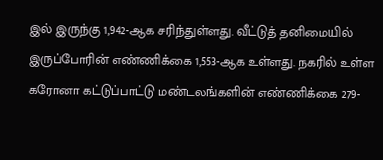இல் இருந்கு 1,942-ஆக சரிந்துள்ளது. வீட்டுத் தனிமையில் இருப்போரின் எண்ணிக்கை 1,553-ஆக உள்ளது. நகரில் உள்ள கரோனா கட்டுப்பாட்டு மண்டலங்களின் எண்ணிக்கை 279-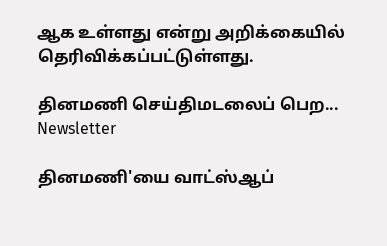ஆக உள்ளது என்று அறிக்கையில் தெரிவிக்கப்பட்டுள்ளது.

தினமணி செய்திமடலைப் பெற... Newsletter

தினமணி'யை வாட்ஸ்ஆப்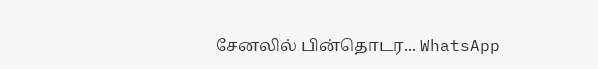சேனலில் பின்தொடர... WhatsApp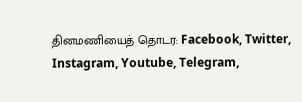தினமணியைத் தொடர: Facebook, Twitter, Instagram, Youtube, Telegram,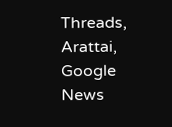Threads, Arattai, Google News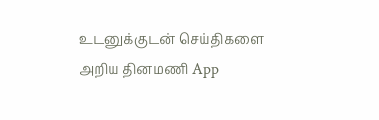உடனுக்குடன் செய்திகளை அறிய தினமணி App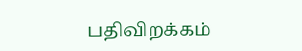பதிவிறக்கம்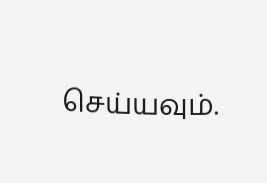செய்யவும்.